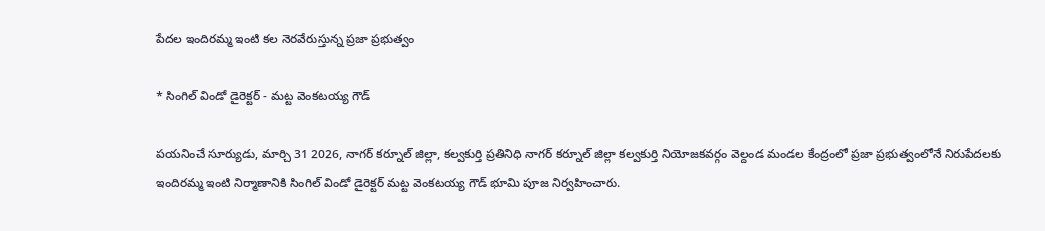పేదల ఇందిరమ్మ ఇంటి కల నెరవేరుస్తున్న ప్రజా ప్రభుత్వం

* సింగిల్ విండో డైరెక్టర్ - మట్ట వెంకటయ్య గౌడ్

పయనించే సూర్యుడు, మార్చి 31 2026, నాగర్ కర్నూల్ జిల్లా, కల్వకుర్తి ప్రతినిధి నాగర్ కర్నూల్ జిల్లా కల్వకుర్తి నియోజకవర్గం వెల్దండ మండల కేంద్రంలో ప్రజా ప్రభుత్వంలోనే నిరుపేదలకు ఇందిరమ్మ ఇంటి నిర్మాణానికి సింగిల్ విండో డైరెక్టర్ మట్ట వెంకటయ్య గౌడ్ భూమి పూజ నిర్వహించారు.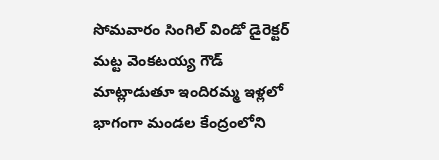సోమవారం సింగిల్ విండో డైరెక్టర్ మట్ట వెంకటయ్య గౌడ్ మాట్లాడుతూ ఇందిరమ్మ ఇళ్లలో భాగంగా మండల కేంద్రంలోని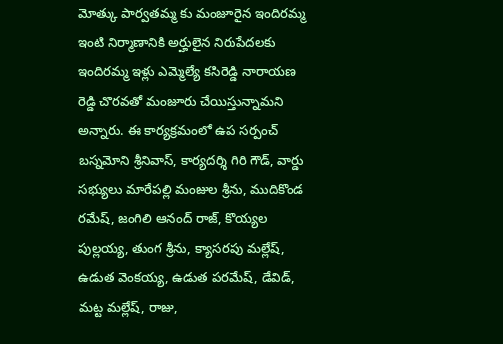మోత్కు పార్వతమ్మ కు మంజూరైన ఇందిరమ్మ ఇంటి నిర్మాణానికి అర్హులైన నిరుపేదలకు ఇందిరమ్మ ఇళ్లు ఎమ్మెల్యే కసిరెడ్డి నారాయణ రెడ్డి చొరవతో మంజూరు చేయిస్తున్నామని అన్నారు. ఈ కార్యక్రమంలో ఉప సర్పంచ్ బస్నమోని శ్రీనివాస్, కార్యదర్శి గిరి గౌడ్, వార్డు సభ్యులు మారేపల్లి మంజుల శ్రీను, ముదికొండ రమేష్, జంగిలి ఆనంద్ రాజ్, కొయ్యల పుల్లయ్య, తుంగ శ్రీను, క్యాసరపు మల్లేష్, ఉడుత వెంకయ్య, ఉడుత పరమేష్, డేవిడ్, మట్ట మల్లేష్, రాజు,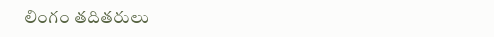లింగం తదితరులు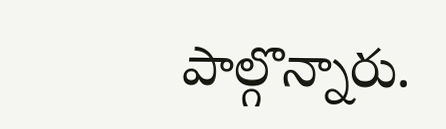పాల్గొన్నారు.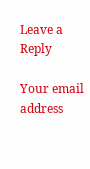Leave a Reply

Your email address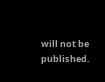will not be published.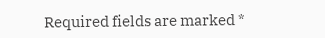Required fields are marked *